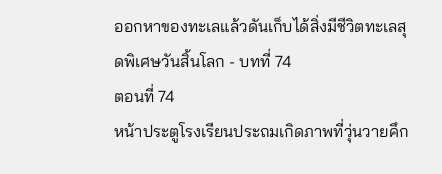ออกหาของทะเลแล้วดันเก็บได้สิ่งมีชีวิตทะเลสุดพิเศษวันสิ้นโลก - บทที่ 74
ตอนที่ 74
หน้าประตูโรงเรียนประถมเกิดภาพที่วุ่นวายคึก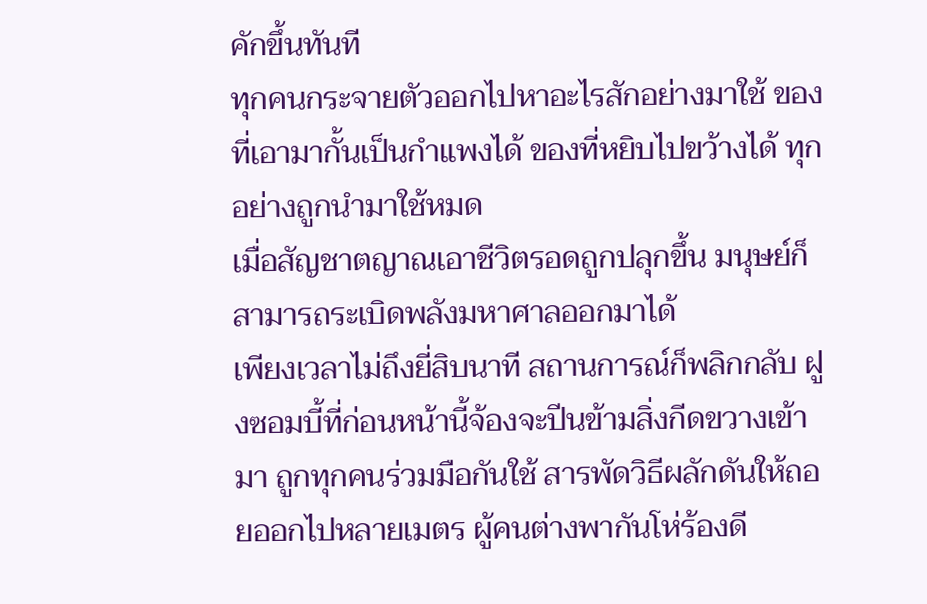คักขึ้นทันที
ทุกคนกระจายตัวออกไปหาอะไรสักอย่างมาใช้ ของที่เอามากั้นเป็นกำแพงได้ ของที่หยิบไปขว้างได้ ทุกอย่างถูกนำมาใช้หมด
เมื่อสัญชาตญาณเอาชีวิตรอดถูกปลุกขึ้น มนุษย์ก็สามารถระเบิดพลังมหาศาลออกมาได้
เพียงเวลาไม่ถึงยี่สิบนาที สถานการณ์ก็พลิกกลับ ฝูงซอมบี้ที่ก่อนหน้านี้จ้องจะปีนข้ามสิ่งกีดขวางเข้ามา ถูกทุกคนร่วมมือกันใช้ สารพัดวิธีผลักดันให้ถอยออกไปหลายเมตร ผู้คนต่างพากันโห่ร้องดี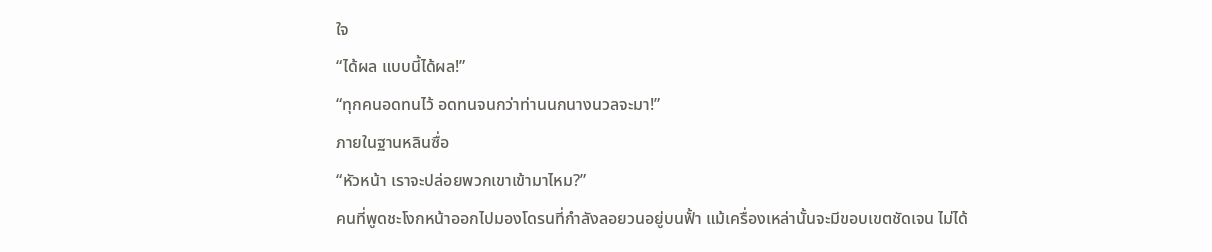ใจ
“ได้ผล แบบนี้ได้ผล!”
“ทุกคนอดทนไว้ อดทนจนกว่าท่านนกนางนวลจะมา!”
ภายในฐานหลินซื่อ
“หัวหน้า เราจะปล่อยพวกเขาเข้ามาไหม?”
คนที่พูดชะโงกหน้าออกไปมองโดรนที่กำลังลอยวนอยู่บนฟั้า แม้เครื่องเหล่านั้นจะมีขอบเขตชัดเจน ไม่ได้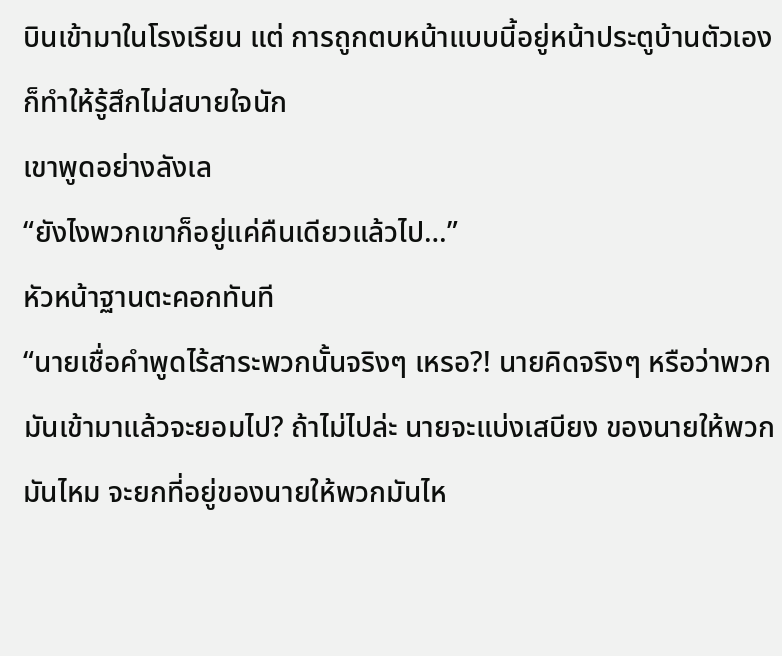บินเข้ามาในโรงเรียน แต่ การถูกตบหน้าแบบนี้อยู่หน้าประตูบ้านตัวเอง ก็ทำให้รู้สึกไม่สบายใจนัก
เขาพูดอย่างลังเล
“ยังไงพวกเขาก็อยู่แค่คืนเดียวแล้วไป…”
หัวหน้าฐานตะคอกทันที
“นายเชื่อคำพูดไร้สาระพวกนั้นจริงๆ เหรอ?! นายคิดจริงๆ หรือว่าพวกมันเข้ามาแล้วจะยอมไป? ถ้าไม่ไปล่ะ นายจะแบ่งเสบียง ของนายให้พวกมันไหม จะยกที่อยู่ของนายให้พวกมันไห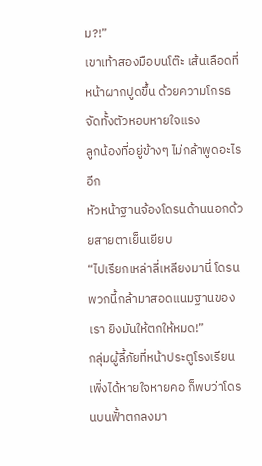ม?!”
เขาเท้าสองมือบนโต๊ะ เส้นเลือดที่หน้าผากปูดขึ้น ด้วยความโกรธจัดทั้งตัวหอบหายใจแรง
ลูกน้องที่อยู่ข้างๆ ไม่กล้าพูดอะไรอีก
หัวหน้าฐานจ้องโดรนด้านนอกด้วยสายตาเย็นเยียบ
“ไปเรียกเหล่าลี่เหลียงมานี่ โดรนพวกนี้กล้ามาสอดแนมฐานของเรา ยิงมันให้ตกให้หมด!”
กลุ่มผู้ลี้ภัยที่หน้าประตูโรงเรียนเพิ่งได้หายใจหายคอ ก็พบว่าโดรนบนฟั้าตกลงมา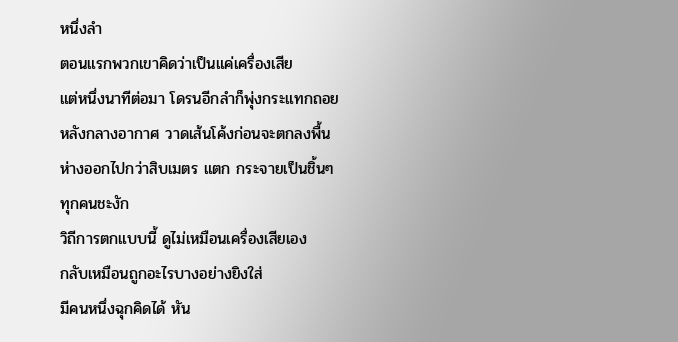หนึ่งลำ
ตอนแรกพวกเขาคิดว่าเป็นแค่เครื่องเสีย
แต่หนึ่งนาทีต่อมา โดรนอีกลำก็พุ่งกระแทกถอยหลังกลางอากาศ วาดเส้นโค้งก่อนจะตกลงพื้นห่างออกไปกว่าสิบเมตร แตก กระจายเป็นชิ้นๆ
ทุกคนชะงัก
วิถีการตกแบบนี้ ดูไม่เหมือนเครื่องเสียเอง
กลับเหมือนถูกอะไรบางอย่างยิงใส่
มีคนหนึ่งฉุกคิดได้ หัน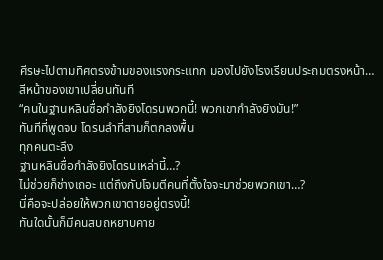ศีรษะไปตามทิศตรงข้ามของแรงกระแทก มองไปยังโรงเรียนประถมตรงหน้า…
สีหน้าของเขาเปลี่ยนทันที
“คนในฐานหลินซื่อกำลังยิงโดรนพวกนี้! พวกเขากำลังยิงมัน!”
ทันทีที่พูดจบ โดรนลำที่สามก็ตกลงพื้น
ทุกคนตะลึง
ฐานหลินซื่อกำลังยิงโดรนเหล่านี้…?
ไม่ช่วยก็ช่างเถอะ แต่ถึงกับโจมตีคนที่ตั้งใจจะมาช่วยพวกเขา…?
นี่คือจะปล่อยให้พวกเขาตายอยู่ตรงนี้!
ทันใดนั้นก็มีคนสบถหยาบคาย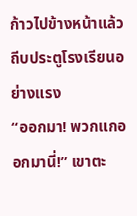ก้าวไปข้างหน้าแล้วถีบประตูโรงเรียนอย่างแรง
“ออกมา! พวกแกออกมานี่!” เขาตะ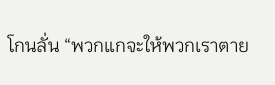โกนลั่น “พวกแกจะให้พวกเราตาย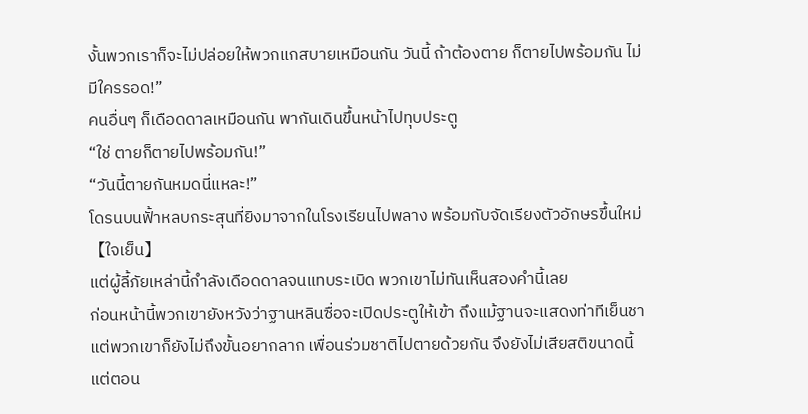งั้นพวกเราก็จะไม่ปล่อยให้พวกแกสบายเหมือนกัน วันนี้ ถ้าต้องตาย ก็ตายไปพร้อมกัน ไม่มีใครรอด!”
คนอื่นๆ ก็เดือดดาลเหมือนกัน พากันเดินขึ้นหน้าไปทุบประตู
“ใช่ ตายก็ตายไปพร้อมกัน!”
“วันนี้ตายกันหมดนี่แหละ!”
โดรนบนฟั้าหลบกระสุนที่ยิงมาจากในโรงเรียนไปพลาง พร้อมกับจัดเรียงตัวอักษรขึ้นใหม่
【ใจเย็น】
แต่ผู้ลี้ภัยเหล่านี้กำลังเดือดดาลจนแทบระเบิด พวกเขาไม่ทันเห็นสองคำนี้เลย
ก่อนหน้านี้พวกเขายังหวังว่าฐานหลินซื่อจะเปิดประตูให้เข้า ถึงแม้ฐานจะแสดงท่าทีเย็นชา แต่พวกเขาก็ยังไม่ถึงขั้นอยากลาก เพื่อนร่วมชาติไปตายด้วยกัน จึงยังไม่เสียสติขนาดนี้
แต่ตอน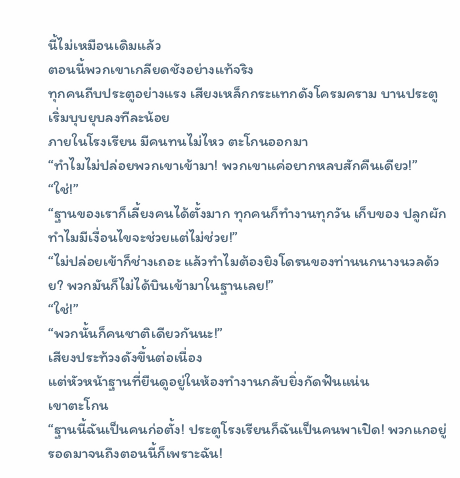นี้ไม่เหมือนเดิมแล้ว
ตอนนี้พวกเขาเกลียดชังอย่างแท้จริง
ทุกคนถีบประตูอย่างแรง เสียงเหล็กกระแทกดังโครมคราม บานประตูเริ่มบุบยุบลงทีละน้อย
ภายในโรงเรียน มีคนทนไม่ไหว ตะโกนออกมา
“ทำไมไม่ปล่อยพวกเขาเข้ามา! พวกเขาแค่อยากหลบสักคืนเดียว!”
“ใช่!”
“ฐานของเราก็เลี้ยงคนได้ตั้งมาก ทุกคนก็ทำงานทุกวัน เก็บของ ปลูกผัก ทำไมมีเงื่อนไขจะช่วยแต่ไม่ช่วย!”
“ไม่ปล่อยเข้าก็ช่างเถอะ แล้วทำไมต้องยิงโดรนของท่านนกนางนวลด้วย? พวกมันก็ไม่ได้บินเข้ามาในฐานเลย!”
“ใช่!”
“พวกนั้นก็คนชาติเดียวกันนะ!”
เสียงประท้วงดังขึ้นต่อเนื่อง
แต่หัวหน้าฐานที่ยืนดูอยู่ในห้องทำงานกลับยิ่งกัดฟันแน่น
เขาตะโกน
“ฐานนี้ฉันเป็นคนก่อตั้ง! ประตูโรงเรียนก็ฉันเป็นคนพาเปิด! พวกแกอยู่รอดมาจนถึงตอนนี้ก็เพราะฉัน!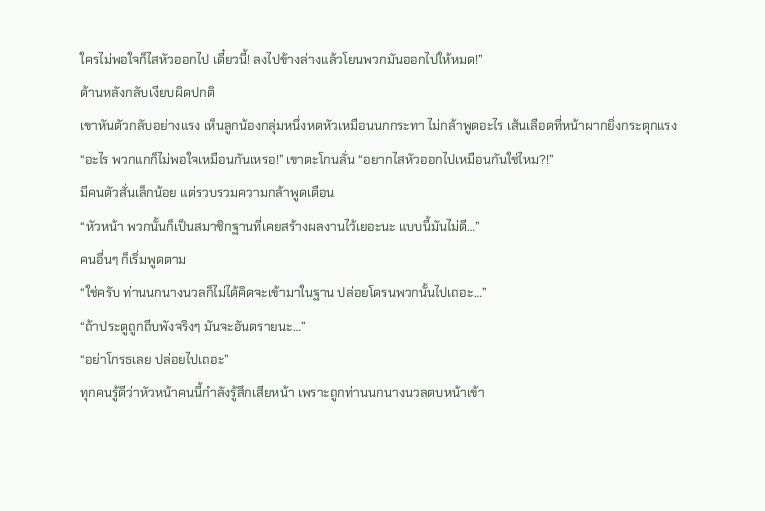ใครไม่พอใจก็ไสหัวออกไป เดี๋ยวนี้! ลงไปข้างล่างแล้วโยนพวกมันออกไปให้หมด!”
ด้านหลังกลับเงียบผิดปกติ
เขาหันตัวกลับอย่างแรง เห็นลูกน้องกลุ่มหนึ่งหดหัวเหมือนนกกระทา ไม่กล้าพูดอะไร เส้นเลือดที่หน้าผากยิ่งกระตุกแรง
“อะไร พวกแกก็ไม่พอใจเหมือนกันเหรอ!” เขาตะโกนลั่น “อยากไสหัวออกไปเหมือนกันใช่ไหม?!”
มีคนตัวสั่นเล็กน้อย แต่รวบรวมความกล้าพูดเตือน
“หัวหน้า พวกนั้นก็เป็นสมาชิกฐานที่เคยสร้างผลงานไว้เยอะนะ แบบนี้มันไม่ดี…”
คนอื่นๆ ก็เริ่มพูดตาม
“ใช่ครับ ท่านนกนางนวลก็ไม่ได้คิดจะเข้ามาในฐาน ปล่อยโดรนพวกนั้นไปเถอะ…”
“ถ้าประตูถูกถีบพังจริงๆ มันจะอันตรายนะ…”
“อย่าโกรธเลย ปล่อยไปเถอะ”
ทุกคนรู้ดีว่าหัวหน้าคนนี้กำลังรู้สึกเสียหน้า เพราะถูกท่านนกนางนวลตบหน้าเข้า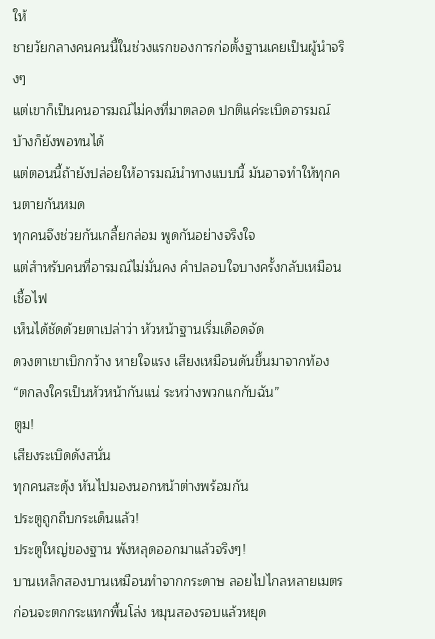ให้
ชายวัยกลางคนคนนี้ในช่วงแรกของการก่อตั้งฐานเคยเป็นผู้นำจริงๆ
แต่เขาก็เป็นคนอารมณ์ไม่คงที่มาตลอด ปกติแค่ระเบิดอารมณ์บ้างก็ยังพอทนได้
แต่ตอนนี้ถ้ายังปล่อยให้อารมณ์นำทางแบบนี้ มันอาจทำให้ทุกคนตายกันหมด
ทุกคนจึงช่วยกันเกลี้ยกล่อม พูดกันอย่างจริงใจ
แต่สำหรับคนที่อารมณ์ไม่มั่นคง คำปลอบใจบางครั้งกลับเหมือนเชื้อไฟ
เห็นได้ชัดด้วยตาเปล่าว่า หัวหน้าฐานเริ่มเดือดจัด
ดวงตาเขาเบิกกว้าง หายใจแรง เสียงเหมือนดันขึ้นมาจากท้อง
“ตกลงใครเป็นหัวหน้ากันแน่ ระหว่างพวกแกกับฉัน”
ตูม!
เสียงระเบิดดังสนั่น
ทุกคนสะดุ้ง หันไปมองนอกหน้าต่างพร้อมกัน
ประตูถูกถีบกระเด็นแล้ว!
ประตูใหญ่ของฐาน พังหลุดออกมาแล้วจริงๆ!
บานเหล็กสองบานเหมือนทำจากกระดาษ ลอยไปไกลหลายเมตร ก่อนจะตกกระแทกพื้นโล่ง หมุนสองรอบแล้วหยุด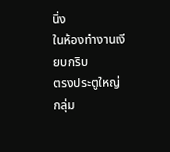นิ่ง
ในห้องทำงานเงียบกริบ
ตรงประตูใหญ่ กลุ่ม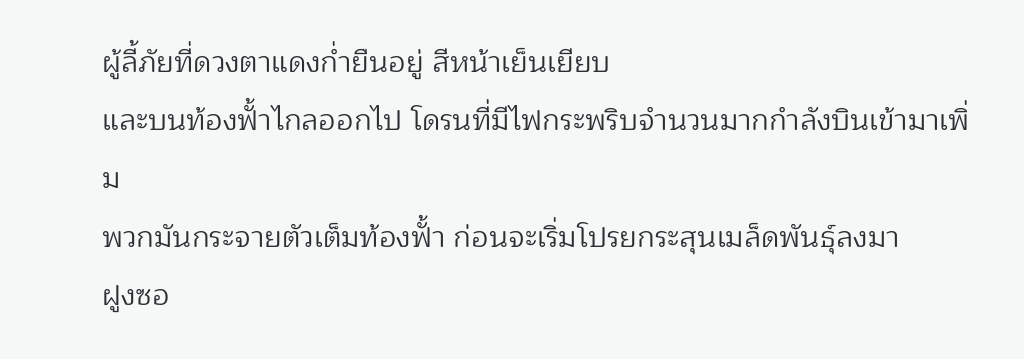ผู้ลี้ภัยที่ดวงตาแดงกํ่ายืนอยู่ สีหน้าเย็นเยียบ
และบนท้องฟั้าไกลออกไป โดรนที่มีไฟกระพริบจำนวนมากกำลังบินเข้ามาเพิ่ม
พวกมันกระจายตัวเต็มท้องฟั้า ก่อนจะเริ่มโปรยกระสุนเมล็ดพันธุ์ลงมา
ฝูงซอ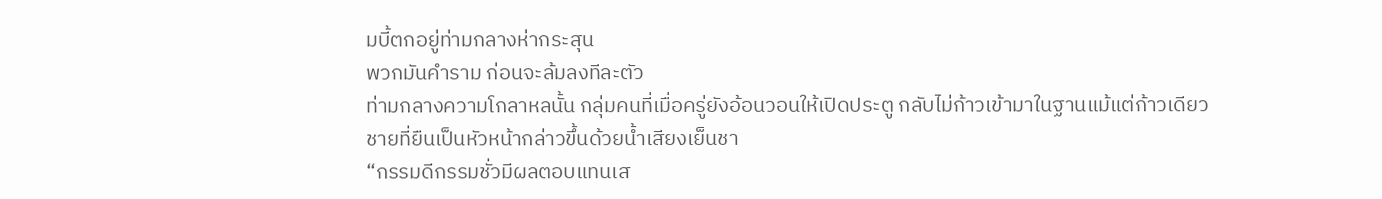มบี้ตกอยู่ท่ามกลางห่ากระสุน
พวกมันคำราม ก่อนจะล้มลงทีละตัว
ท่ามกลางความโกลาหลนั้น กลุ่มคนที่เมื่อครู่ยังอ้อนวอนให้เปิดประตู กลับไม่ก้าวเข้ามาในฐานแม้แต่ก้าวเดียว
ชายที่ยืนเป็นหัวหน้ากล่าวขึ้นด้วยนํ้าเสียงเย็นชา
“กรรมดีกรรมชั่วมีผลตอบแทนเส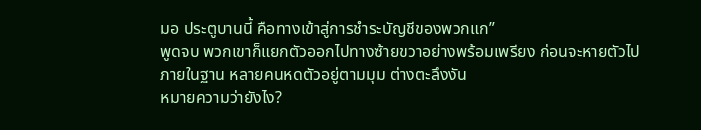มอ ประตูบานนี้ คือทางเข้าสู่การชำระบัญชีของพวกแก”
พูดจบ พวกเขาก็แยกตัวออกไปทางซ้ายขวาอย่างพร้อมเพรียง ก่อนจะหายตัวไป
ภายในฐาน หลายคนหดตัวอยู่ตามมุม ต่างตะลึงงัน
หมายความว่ายังไง?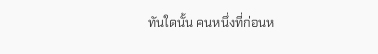ทันใดนั้น คนหนึ่งที่ก่อนห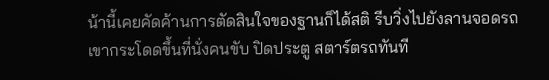น้านี้เคยคัดค้านการตัดสินใจของฐานก็ได้สติ รีบวิ่งไปยังลานจอดรถ
เขากระโดดขึ้นที่นั่งคนขับ ปิดประตู สตาร์ตรถทันที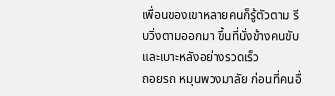เพื่อนของเขาหลายคนก็รู้ตัวตาม รีบวิ่งตามออกมา ขึ้นที่นั่งข้างคนขับและเบาะหลังอย่างรวดเร็ว
ถอยรถ หมุนพวงมาลัย ก่อนที่คนอื่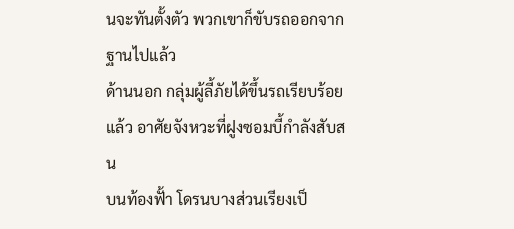นจะทันตั้งตัว พวกเขาก็ขับรถออกจากฐานไปแล้ว
ด้านนอก กลุ่มผู้ลี้ภัยได้ขึ้นรถเรียบร้อยแล้ว อาศัยจังหวะที่ฝูงซอมบี้กำลังสับสน
บนท้องฟั้า โดรนบางส่วนเรียงเป็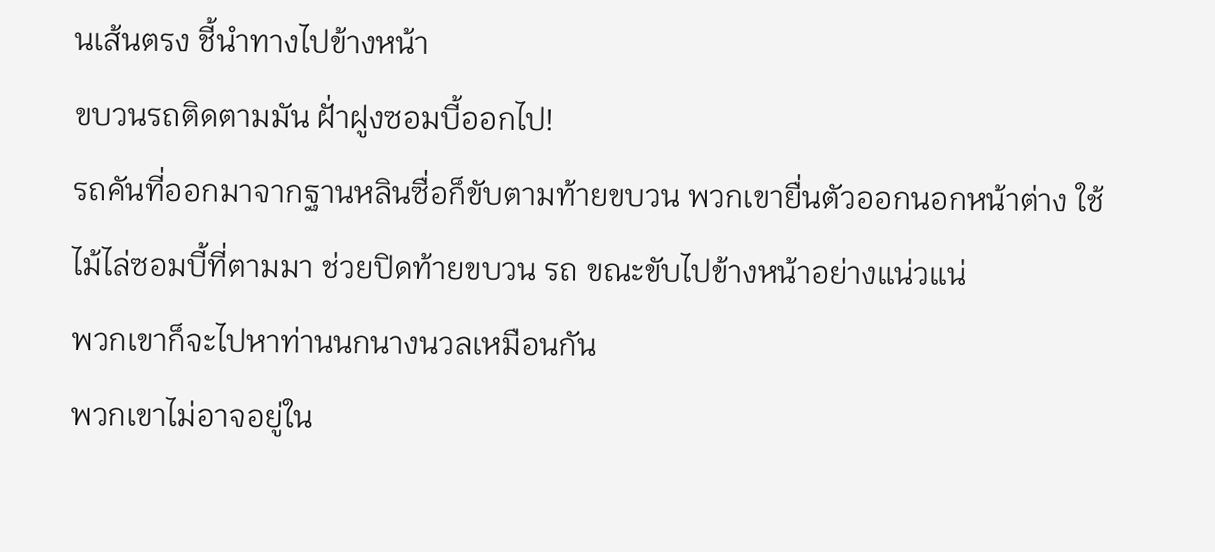นเส้นตรง ชี้นำทางไปข้างหน้า
ขบวนรถติดตามมัน ฝั่าฝูงซอมบี้ออกไป!
รถคันที่ออกมาจากฐานหลินซื่อก็ขับตามท้ายขบวน พวกเขายื่นตัวออกนอกหน้าต่าง ใช้ไม้ไล่ซอมบี้ที่ตามมา ช่วยปิดท้ายขบวน รถ ขณะขับไปข้างหน้าอย่างแน่วแน่
พวกเขาก็จะไปหาท่านนกนางนวลเหมือนกัน
พวกเขาไม่อาจอยู่ใน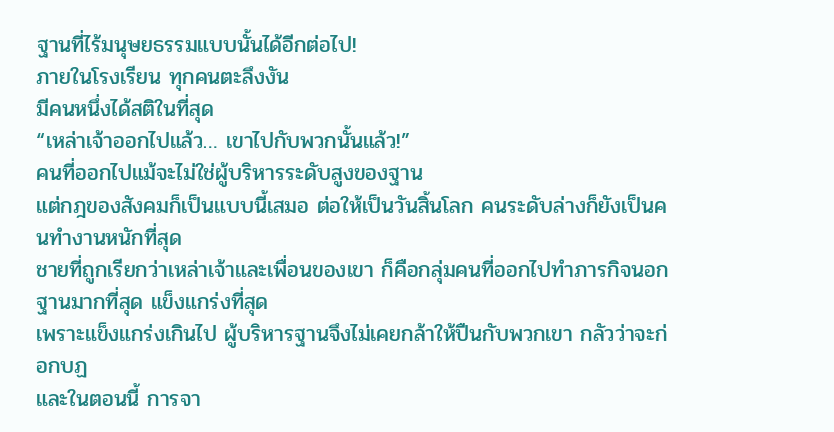ฐานที่ไร้มนุษยธรรมแบบนั้นได้อีกต่อไป!
ภายในโรงเรียน ทุกคนตะลึงงัน
มีคนหนึ่งได้สติในที่สุด
“เหล่าเจ้าออกไปแล้ว… เขาไปกับพวกนั้นแล้ว!”
คนที่ออกไปแม้จะไม่ใช่ผู้บริหารระดับสูงของฐาน
แต่กฎของสังคมก็เป็นแบบนี้เสมอ ต่อให้เป็นวันสิ้นโลก คนระดับล่างก็ยังเป็นคนทำงานหนักที่สุด
ชายที่ถูกเรียกว่าเหล่าเจ้าและเพื่อนของเขา ก็คือกลุ่มคนที่ออกไปทำภารกิจนอกฐานมากที่สุด แข็งแกร่งที่สุด
เพราะแข็งแกร่งเกินไป ผู้บริหารฐานจึงไม่เคยกล้าให้ปืนกับพวกเขา กลัวว่าจะก่อกบฏ
และในตอนนี้ การจา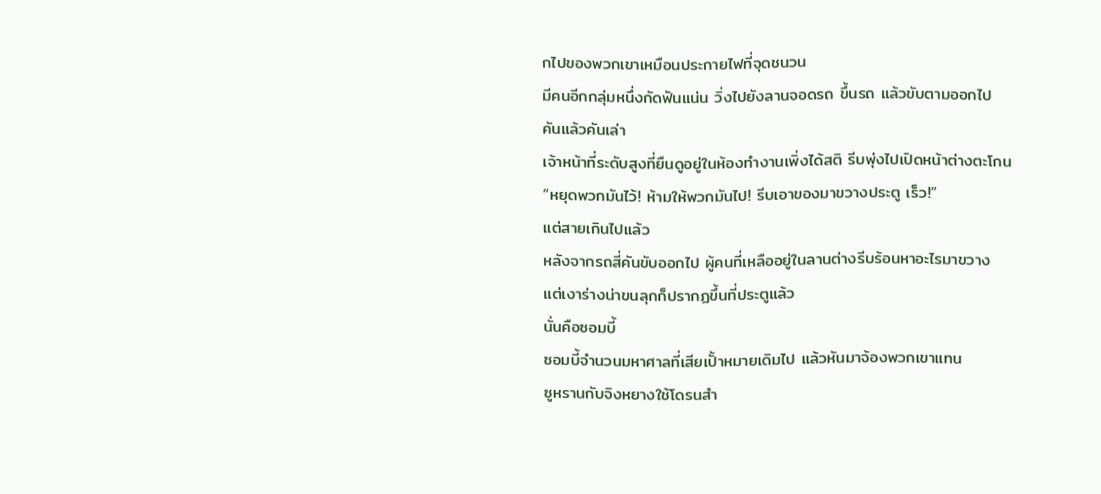กไปของพวกเขาเหมือนประกายไฟที่จุดชนวน
มีคนอีกกลุ่มหนึ่งกัดฟันแน่น วิ่งไปยังลานจอดรถ ขึ้นรถ แล้วขับตามออกไป
คันแล้วคันเล่า
เจ้าหน้าที่ระดับสูงที่ยืนดูอยู่ในห้องทำงานเพิ่งได้สติ รีบพุ่งไปเปิดหน้าต่างตะโกน
“หยุดพวกมันไว้! ห้ามให้พวกมันไป! รีบเอาของมาขวางประตู เร็ว!”
แต่สายเกินไปแล้ว
หลังจากรถสี่คันขับออกไป ผู้คนที่เหลืออยู่ในลานต่างรีบร้อนหาอะไรมาขวาง
แต่เงาร่างน่าขนลุกก็ปรากฏขึ้นที่ประตูแล้ว
นั่นคือซอมบี้
ซอมบี้จำนวนมหาศาลที่เสียเปั้าหมายเดิมไป แล้วหันมาจ้องพวกเขาแทน
ซูหรานกับจิงหยางใช้โดรนสำ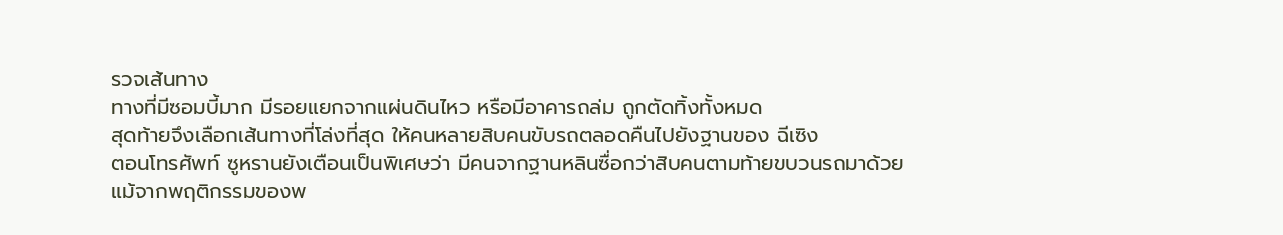รวจเส้นทาง
ทางที่มีซอมบี้มาก มีรอยแยกจากแผ่นดินไหว หรือมีอาคารถล่ม ถูกตัดทิ้งทั้งหมด
สุดท้ายจึงเลือกเส้นทางที่โล่งที่สุด ให้คนหลายสิบคนขับรถตลอดคืนไปยังฐานของ ฉีเซิง
ตอนโทรศัพท์ ซูหรานยังเตือนเป็นพิเศษว่า มีคนจากฐานหลินซื่อกว่าสิบคนตามท้ายขบวนรถมาด้วย
แม้จากพฤติกรรมของพ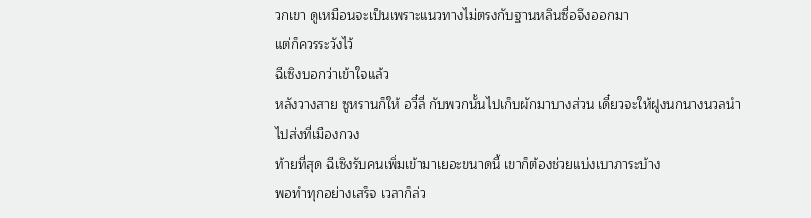วกเขา ดูเหมือนจะเป็นเพราะแนวทางไม่ตรงกับฐานหลินซื่อจึงออกมา
แต่ก็ควรระวังไว้
ฉีเซิงบอกว่าเข้าใจแล้ว
หลังวางสาย ซูหรานก็ให้ อวี๋ลี่ กับพวกนั้นไปเก็บผักมาบางส่วน เดี๋ยวจะให้ฝูงนกนางนวลนำไปส่งที่เมืองกวง
ท้ายที่สุด ฉีเซิงรับคนเพิ่มเข้ามาเยอะขนาดนี้ เขาก็ต้องช่วยแบ่งเบาภาระบ้าง
พอทำทุกอย่างเสร็จ เวลาก็ล่ว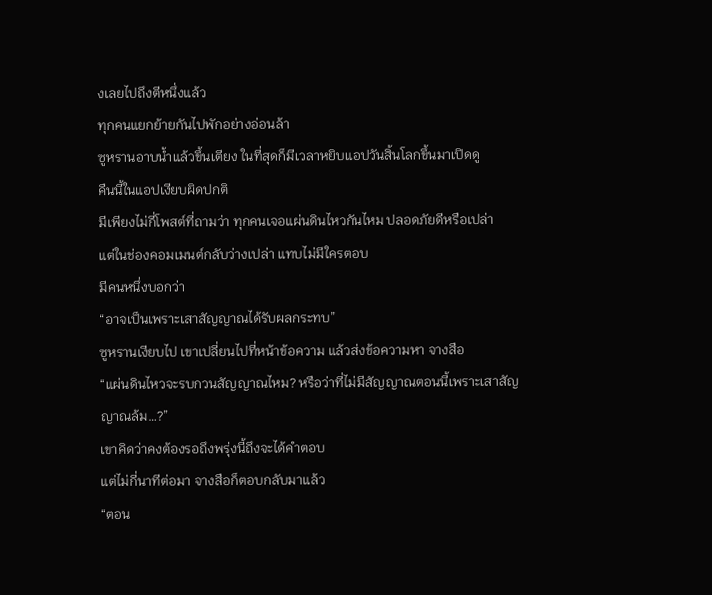งเลยไปถึงตีหนึ่งแล้ว
ทุกคนแยกย้ายกันไปพักอย่างอ่อนล้า
ซูหรานอาบนํ้าแล้วขึ้นเตียง ในที่สุดก็มีเวลาหยิบแอปวันสิ้นโลกขึ้นมาเปิดดู
คืนนี้ในแอปเงียบผิดปกติ
มีเพียงไม่กี่โพสต์ที่ถามว่า ทุกคนเจอแผ่นดินไหวกันไหม ปลอดภัยดีหรือเปล่า
แต่ในช่องคอมเมนต์กลับว่างเปล่า แทบไม่มีใครตอบ
มีคนหนึ่งบอกว่า
“อาจเป็นเพราะเสาสัญญาณได้รับผลกระทบ”
ซูหรานเงียบไป เขาเปลี่ยนไปที่หน้าข้อความ แล้วส่งข้อความหา จางสือ
“แผ่นดินไหวจะรบกวนสัญญาณไหม? หรือว่าที่ไม่มีสัญญาณตอนนี้เพราะเสาสัญญาณล้ม…?”
เขาคิดว่าคงต้องรอถึงพรุ่งนี้ถึงจะได้คำตอบ
แต่ไม่กี่นาทีต่อมา จางสือก็ตอบกลับมาแล้ว
“ตอน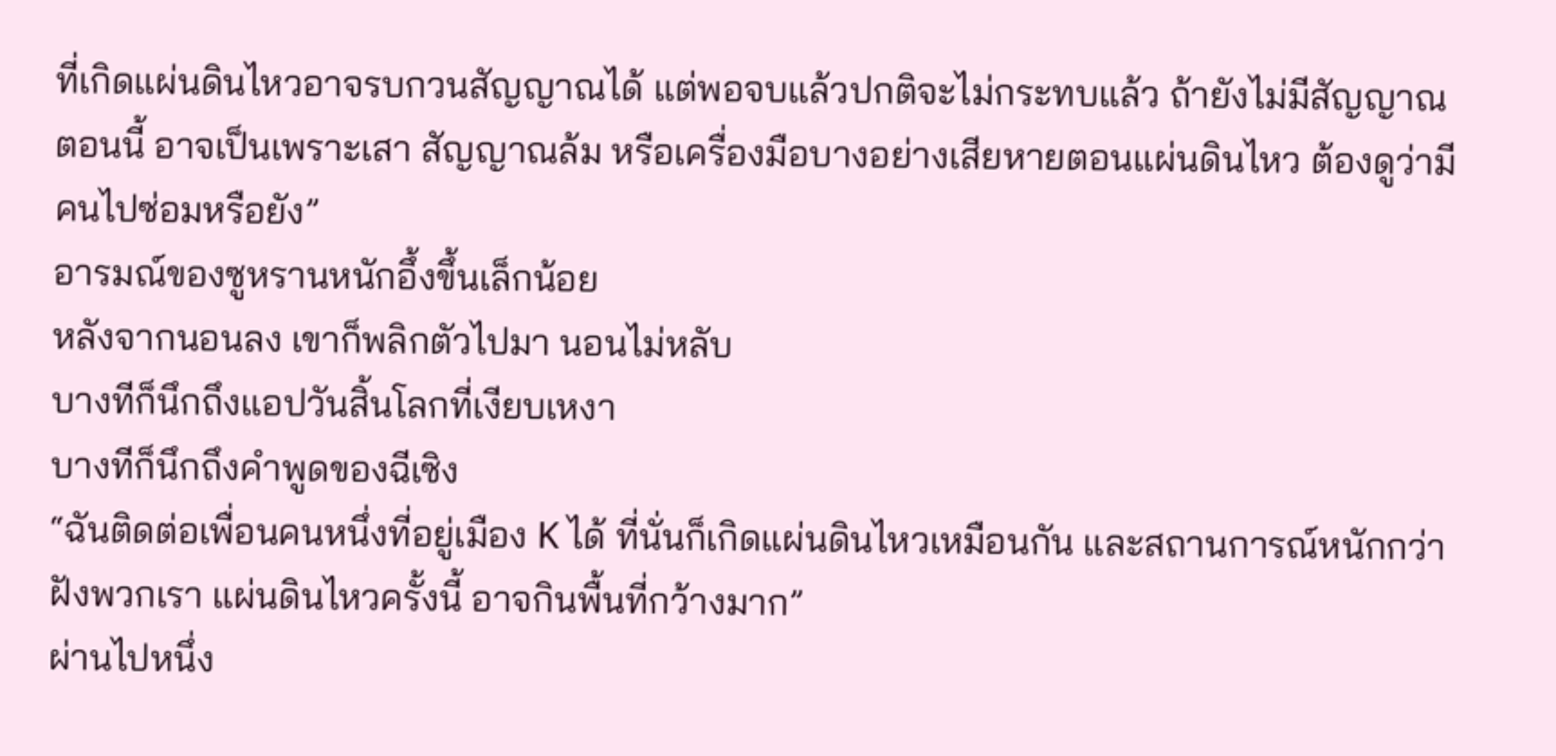ที่เกิดแผ่นดินไหวอาจรบกวนสัญญาณได้ แต่พอจบแล้วปกติจะไม่กระทบแล้ว ถ้ายังไม่มีสัญญาณตอนนี้ อาจเป็นเพราะเสา สัญญาณล้ม หรือเครื่องมือบางอย่างเสียหายตอนแผ่นดินไหว ต้องดูว่ามีคนไปซ่อมหรือยัง”
อารมณ์ของซูหรานหนักอึ้งขึ้นเล็กน้อย
หลังจากนอนลง เขาก็พลิกตัวไปมา นอนไม่หลับ
บางทีก็นึกถึงแอปวันสิ้นโลกที่เงียบเหงา
บางทีก็นึกถึงคำพูดของฉีเซิง
“ฉันติดต่อเพื่อนคนหนึ่งที่อยู่เมือง K ได้ ที่นั่นก็เกิดแผ่นดินไหวเหมือนกัน และสถานการณ์หนักกว่าฝังพวกเรา แผ่นดินไหวครั้งนี้ อาจกินพื้นที่กว้างมาก”
ผ่านไปหนึ่ง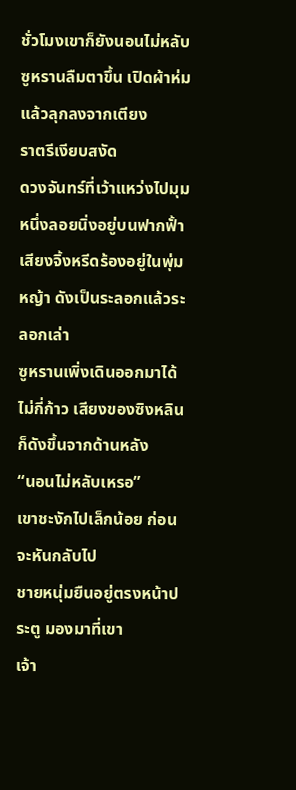ชั่วโมงเขาก็ยังนอนไม่หลับ
ซูหรานลืมตาขึ้น เปิดผ้าห่ม แล้วลุกลงจากเตียง
ราตรีเงียบสงัด
ดวงจันทร์ที่เว้าแหว่งไปมุมหนึ่งลอยนิ่งอยู่บนฟากฟั้า เสียงจิ้งหรีดร้องอยู่ในพุ่มหญ้า ดังเป็นระลอกแล้วระลอกเล่า
ซูหรานเพิ่งเดินออกมาได้ไม่กี่ก้าว เสียงของซิงหลินก็ดังขึ้นจากด้านหลัง
“นอนไม่หลับเหรอ”
เขาชะงักไปเล็กน้อย ก่อนจะหันกลับไป
ชายหนุ่มยืนอยู่ตรงหน้าประตู มองมาที่เขา
เจ้า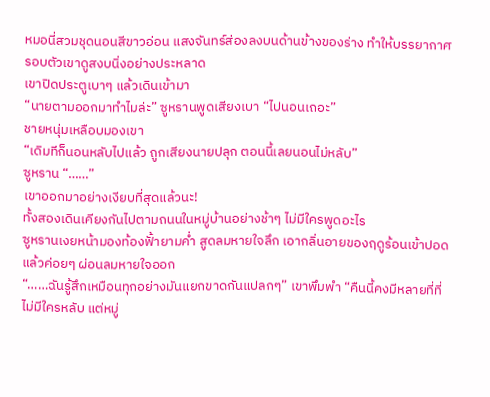หมอนี่สวมชุดนอนสีขาวอ่อน แสงจันทร์ส่องลงบนด้านข้างของร่าง ทำให้บรรยากาศรอบตัวเขาดูสงบนิ่งอย่างประหลาด
เขาปิดประตูเบาๆ แล้วเดินเข้ามา
“นายตามออกมาทำไมล่ะ” ซูหรานพูดเสียงเบา “ไปนอนเถอะ”
ชายหนุ่มเหลือบมองเขา
“เดิมทีก็นอนหลับไปแล้ว ถูกเสียงนายปลุก ตอนนี้เลยนอนไม่หลับ”
ซูหราน “……”
เขาออกมาอย่างเงียบที่สุดแล้วนะ!
ทั้งสองเดินเคียงกันไปตามถนนในหมู่บ้านอย่างช้าๆ ไม่มีใครพูดอะไร
ซูหรานเงยหน้ามองท้องฟั้ายามคํ่า สูดลมหายใจลึก เอากลิ่นอายของฤดูร้อนเข้าปอด แล้วค่อยๆ ผ่อนลมหายใจออก
“……ฉันรู้สึกเหมือนทุกอย่างมันแยกขาดกันแปลกๆ” เขาพึมพำ “คืนนี้คงมีหลายที่ที่ไม่มีใครหลับ แต่หมู่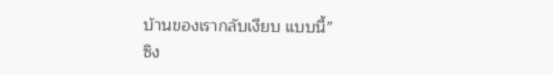บ้านของเรากลับเงียบ แบบนี้”
ซิง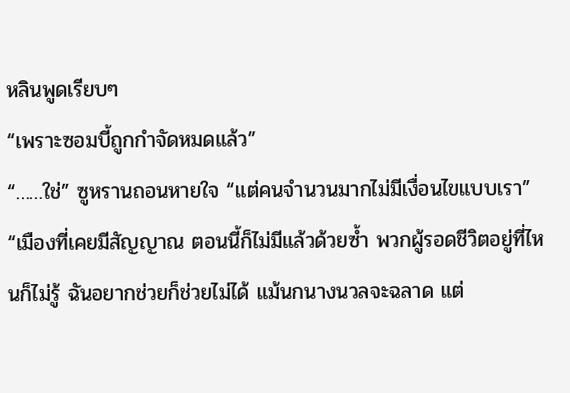หลินพูดเรียบๆ
“เพราะซอมบี้ถูกกำจัดหมดแล้ว”
“……ใช่” ซูหรานถอนหายใจ “แต่คนจำนวนมากไม่มีเงื่อนไขแบบเรา”
“เมืองที่เคยมีสัญญาณ ตอนนี้ก็ไม่มีแล้วด้วยซํ้า พวกผู้รอดชีวิตอยู่ที่ไหนก็ไม่รู้ ฉันอยากช่วยก็ช่วยไม่ได้ แม้นกนางนวลจะฉลาด แต่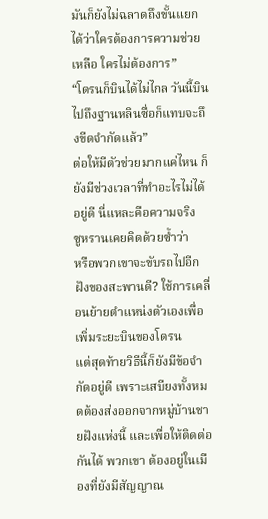มันก็ยังไม่ฉลาดถึงขั้นแยกได้ว่าใครต้องการความช่วยเหลือ ใครไม่ต้องการ”
“โดรนก็บินได้ไม่ไกล วันนี้บินไปถึงฐานหลินซื่อก็แทบจะถึงขีดจำกัดแล้ว”
ต่อให้มีตัวช่วยมากแค่ไหน ก็ยังมีช่วงเวลาที่ทำอะไรไม่ได้อยู่ดี นี่แหละคือความจริง
ซูหรานเคยคิดด้วยซํ้าว่า
หรือพวกเขาจะขับรถไปอีกฝังของสะพานดี? ใช้การเคลื่อนย้ายตำแหน่งตัวเองเพื่อเพิ่มระยะบินของโดรน
แต่สุดท้ายวิธีนี้ก็ยังมีข้อจำกัดอยู่ดี เพราะเสบียงทั้งหมดต้องส่งออกจากหมู่บ้านชายฝังแห่งนี้ และเพื่อให้ติดต่อกันได้ พวกเขา ต้องอยู่ในเมืองที่ยังมีสัญญาณ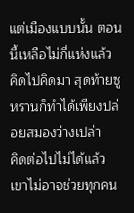แต่เมืองแบบนั้น ตอนนี้เหลือไม่กี่แห่งแล้ว
คิดไปคิดมา สุดท้ายซูหรานก็ทำได้เพียงปล่อยสมองว่างเปล่า
คิดต่อไปไม่ได้แล้ว
เขาไม่อาจช่วยทุกคน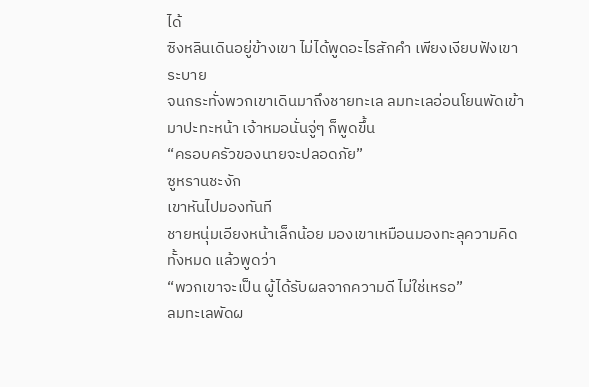ได้
ซิงหลินเดินอยู่ข้างเขา ไม่ได้พูดอะไรสักคำ เพียงเงียบฟังเขาระบาย
จนกระทั่งพวกเขาเดินมาถึงชายทะเล ลมทะเลอ่อนโยนพัดเข้ามาปะทะหน้า เจ้าหมอนั่นจู่ๆ ก็พูดขึ้น
“ครอบครัวของนายจะปลอดภัย”
ซูหรานชะงัก
เขาหันไปมองทันที
ชายหนุ่มเอียงหน้าเล็กน้อย มองเขาเหมือนมองทะลุความคิดทั้งหมด แล้วพูดว่า
“พวกเขาจะเป็น ผู้ได้รับผลจากความดี ไม่ใช่เหรอ”
ลมทะเลพัดผ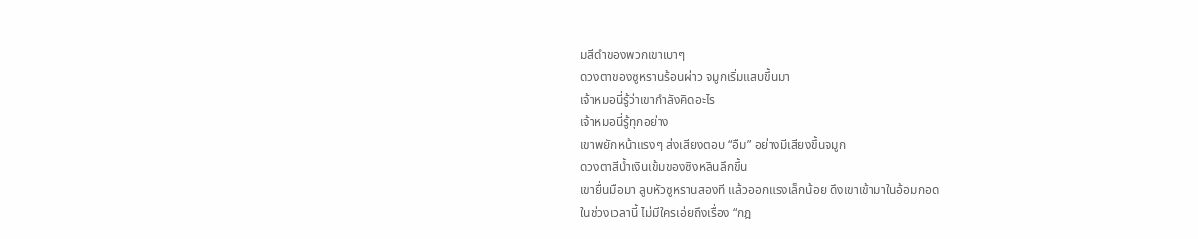มสีดำของพวกเขาเบาๆ
ดวงตาของซูหรานร้อนผ่าว จมูกเริ่มแสบขึ้นมา
เจ้าหมอนี่รู้ว่าเขากำลังคิดอะไร
เจ้าหมอนี่รู้ทุกอย่าง
เขาพยักหน้าแรงๆ ส่งเสียงตอบ “อืม” อย่างมีเสียงขึ้นจมูก
ดวงตาสีนํ้าเงินเข้มของซิงหลินลึกขึ้น
เขายื่นมือมา ลูบหัวซูหรานสองที แล้วออกแรงเล็กน้อย ดึงเขาเข้ามาในอ้อมกอด
ในช่วงเวลานี้ ไม่มีใครเอ่ยถึงเรื่อง “กฎ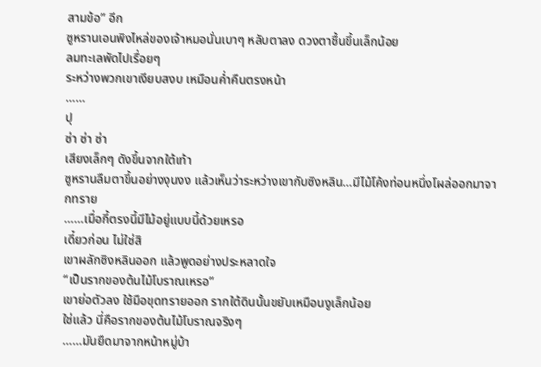สามข้อ” อีก
ซูหรานเอนพิงไหล่ของเจ้าหมอนั่นเบาๆ หลับตาลง ดวงตาชื้นขึ้นเล็กน้อย
ลมทะเลพัดไปเรื่อยๆ
ระหว่างพวกเขาเงียบสงบ เหมือนคํ่าคืนตรงหน้า
……
ปุ
ซ่า ซ่า ซ่า
เสียงเล็กๆ ดังขึ้นจากใต้เท้า
ซูหรานลืมตาขึ้นอย่างงุนงง แล้วเห็นว่าระหว่างเขากับซิงหลิน…มีไม้โค้งท่อนหนึ่งโผล่ออกมาจากทราย
……เมื่อกี้ตรงนี้มีไม้อยู่แบบนี้ด้วยเหรอ
เดี๋ยวก่อน ไม่ใช่สิ
เขาผลักซิงหลินออก แล้วพูดอย่างประหลาดใจ
“เป็นรากของต้นไม้โบราณเหรอ”
เขาย่อตัวลง ใช้มือขุดทรายออก รากใต้ดินนั้นขยับเหมือนงูเล็กน้อย
ใช่แล้ว นี่คือรากของต้นไม้โบราณจริงๆ
……มันยืดมาจากหน้าหมู่บ้า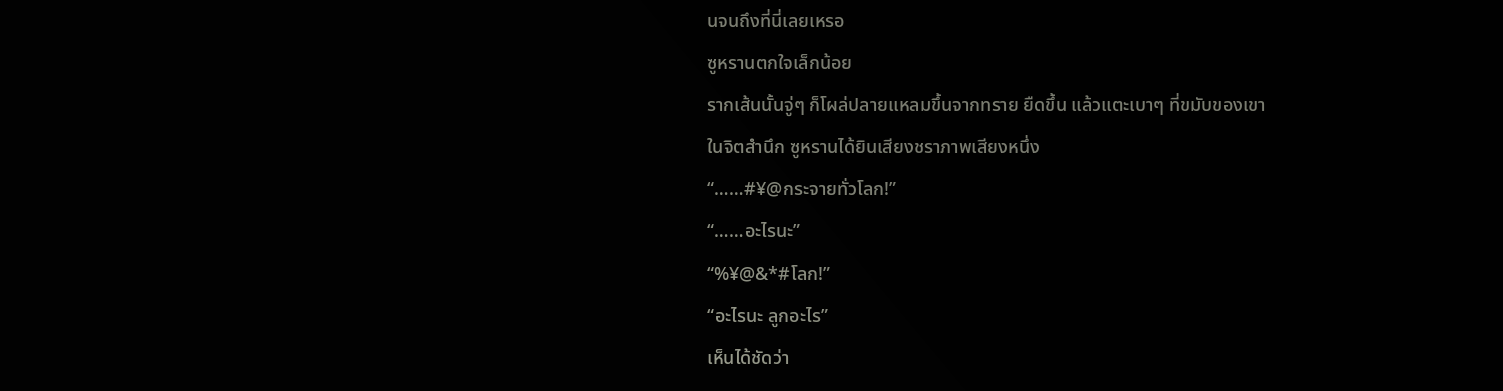นจนถึงที่นี่เลยเหรอ
ซูหรานตกใจเล็กน้อย
รากเส้นนั้นจู่ๆ ก็โผล่ปลายแหลมขึ้นจากทราย ยืดขึ้น แล้วแตะเบาๆ ที่ขมับของเขา
ในจิตสำนึก ซูหรานได้ยินเสียงชราภาพเสียงหนึ่ง
“……#¥@กระจายทั่วโลก!”
“……อะไรนะ”
“%¥@&*#โลก!”
“อะไรนะ ลูกอะไร”
เห็นได้ชัดว่า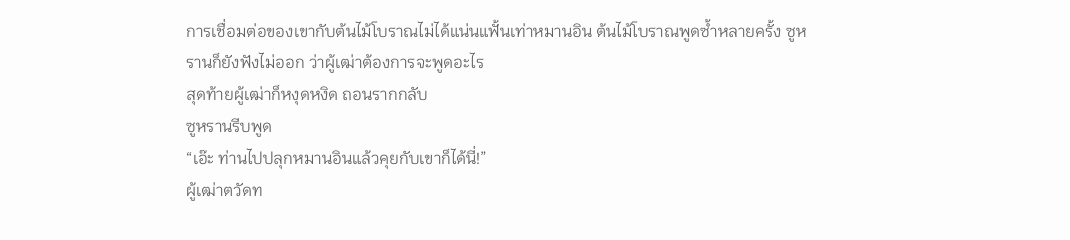การเชื่อมต่อของเขากับต้นไม้โบราณไม่ได้แน่นแฟั้นเท่าหมานอิน ต้นไม้โบราณพูดซํ้าหลายครั้ง ซูหรานก็ยังฟังไม่ออก ว่าผู้เฒ่าต้องการจะพูดอะไร
สุดท้ายผู้เฒ่าก็หงุดหงิด ถอนรากกลับ
ซูหรานรีบพูด
“เอ๊ะ ท่านไปปลุกหมานอินแล้วคุยกับเขาก็ได้นี่!”
ผู้เฒ่าตวัดท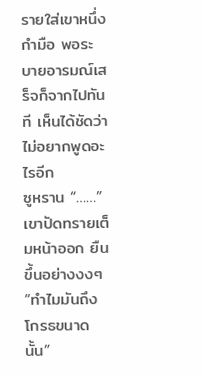รายใส่เขาหนึ่งกำมือ พอระบายอารมณ์เสร็จก็จากไปทันที เห็นได้ชัดว่าไม่อยากพูดอะไรอีก
ซูหราน “……”
เขาปัดทรายเต็มหน้าออก ยืนขึ้นอย่างงงๆ
“ทำไมมันถึงโกรธขนาดนั้น”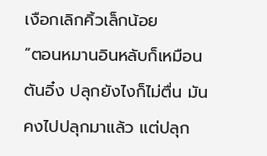เงือกเลิกคิ้วเล็กน้อย
“ตอนหมานอินหลับก็เหมือนตันอิ๋ง ปลุกยังไงก็ไม่ตื่น มันคงไปปลุกมาแล้ว แต่ปลุก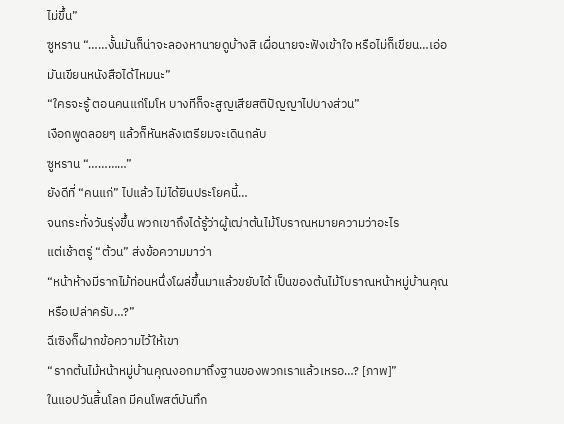ไม่ขึ้น”
ซูหราน “……งั้นมันก็น่าจะลองหานายดูบ้างสิ เผื่อนายจะฟังเข้าใจ หรือไม่ก็เขียน…เอ่อ มันเขียนหนังสือได้ไหมนะ”
“ใครจะรู้ ตอนคนแก่โมโห บางทีก็จะสูญเสียสติปัญญาไปบางส่วน”
เงือกพูดลอยๆ แล้วก็หันหลังเตรียมจะเดินกลับ
ซูหราน “…………”
ยังดีที่ “คนแก่” ไปแล้ว ไม่ได้ยินประโยคนี้…
จนกระทั่งวันรุ่งขึ้น พวกเขาถึงได้รู้ว่าผู้เฒ่าต้นไม้โบราณหมายความว่าอะไร
แต่เช้าตรู่ “ต้วน” ส่งข้อความมาว่า
“หน้าห้างมีรากไม้ท่อนหนึ่งโผล่ขึ้นมาแล้วขยับได้ เป็นของต้นไม้โบราณหน้าหมู่บ้านคุณหรือเปล่าครับ…?”
ฉีเซิงก็ฝากข้อความไว้ให้เขา
“รากต้นไม้หน้าหมู่บ้านคุณงอกมาถึงฐานของพวกเราแล้วเหรอ…? [ภาพ]”
ในแอปวันสิ้นโลก มีคนโพสต์บันทึก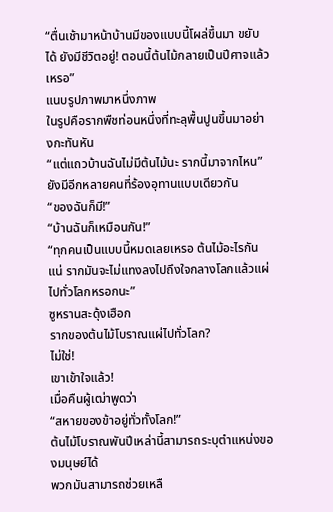“ตื่นเช้ามาหน้าบ้านมีของแบบนี้โผล่ขึ้นมา ขยับได้ ยังมีชีวิตอยู่! ตอนนี้ต้นไม้กลายเป็นปีศาจแล้วเหรอ”
แนบรูปภาพมาหนึ่งภาพ
ในรูปคือรากพืชท่อนหนึ่งที่ทะลุพื้นปูนขึ้นมาอย่างกะทันหัน
“แต่แถวบ้านฉันไม่มีต้นไม้นะ รากนี้มาจากไหน”
ยังมีอีกหลายคนที่ร้องอุทานแบบเดียวกัน
“ของฉันก็มี!”
“บ้านฉันก็เหมือนกัน!”
“ทุกคนเป็นแบบนี้หมดเลยเหรอ ต้นไม้อะไรกันแน่ รากมันจะไม่แทงลงไปถึงใจกลางโลกแล้วแผ่ไปทั่วโลกหรอกนะ”
ซูหรานสะดุ้งเฮือก
รากของต้นไม้โบราณแผ่ไปทั่วโลก?
ไม่ใช่!
เขาเข้าใจแล้ว!
เมื่อคืนผู้เฒ่าพูดว่า
“สหายของข้าอยู่ทั่วทั้งโลก!”
ต้นไม้โบราณพันปีเหล่านี้สามารถระบุตำแหน่งของมนุษย์ได้
พวกมันสามารถช่วยเหลื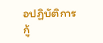อปฏิบัติการกู้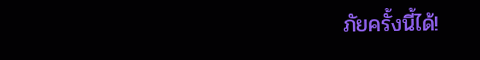ภัยครั้งนี้ได้!